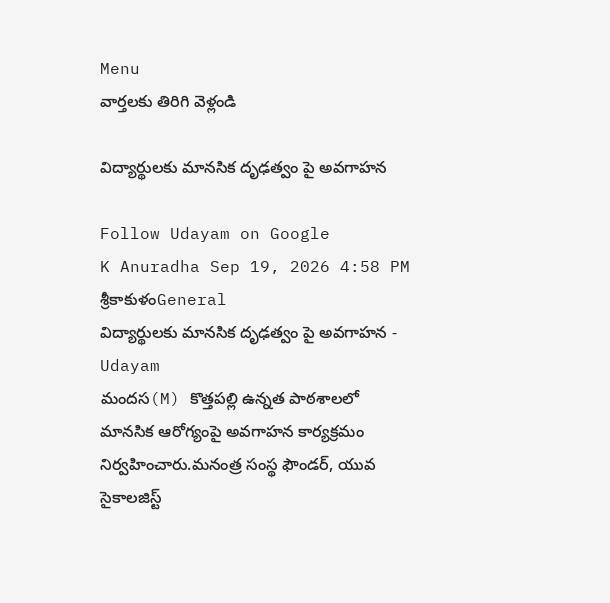Menu
వార్తలకు తిరిగి వెళ్లండి

విద్యార్థులకు మానసిక దృఢత్వం పై అవగాహన

Follow Udayam on Google
K Anuradha Sep 19, 2026 4:58 PM శ్రీకాకుళంGeneral
విద్యార్థులకు మానసిక దృఢత్వం పై అవగాహన - Udayam
మందస(M) కొత్తపల్లి ఉన్నత పాఠశాలలో మానసిక ఆరోగ్యంపై అవగాహన కార్యక్రమం నిర్వహించారు.మనంత్ర సంస్థ ఫౌండర్‌, యువ సైకాలజిస్ట్‌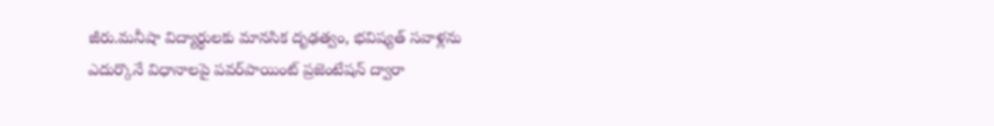జీరు.మనీషా విద్యార్థులకు మానసిక దృఢత్వం, భవిష్యత్‌ సవాళ్లను ఎదుర్కొనే విధానాలపై పవర్‌పాయింట్‌ ప్రజెంటేషన్‌ ద్వారా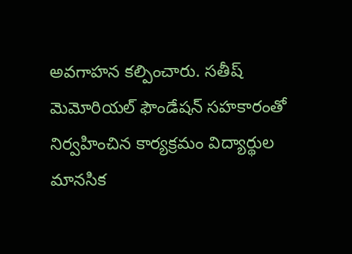అవగాహన కల్పించారు. సతీష్‌ మెమోరియల్‌ ఫౌండేషన్‌ సహకారంతో నిర్వహించిన కార్యక్రమం విద్యార్థుల మానసిక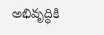అభివృద్ధికి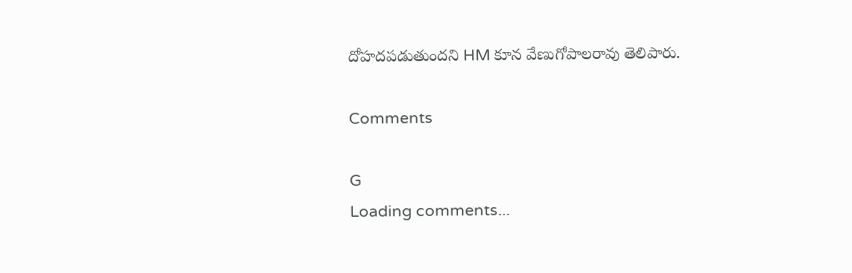దోహదపడుతుందని HM కూన వేణుగోపాలరావు తెలిపారు.

Comments

G
Loading comments...